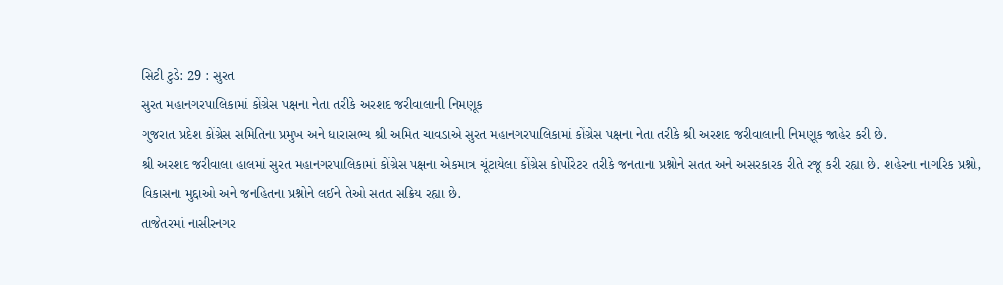સિટી ટુડે: 29 : સુરત
સુરત મહાનગરપાલિકામાં કોંગ્રેસ પક્ષના નેતા તરીકે અરશદ જરીવાલાની નિમણૂક
ગુજરાત પ્રદેશ કોંગ્રેસ સમિતિના પ્રમુખ અને ધારાસભ્ય શ્રી અમિત ચાવડાએ સુરત મહાનગરપાલિકામાં કોંગ્રેસ પક્ષના નેતા તરીકે શ્રી અરશદ જરીવાલાની નિમણૂક જાહેર કરી છે.
શ્રી અરશદ જરીવાલા હાલમાં સુરત મહાનગરપાલિકામાં કોંગ્રેસ પક્ષના એકમાત્ર ચૂંટાયેલા કોંગ્રેસ કોર્પોરેટર તરીકે જનતાના પ્રશ્નોને સતત અને અસરકારક રીતે રજૂ કરી રહ્યા છે. શહેરના નાગરિક પ્રશ્નો, વિકાસના મુદ્દાઓ અને જનહિતના પ્રશ્નોને લઈને તેઓ સતત સક્રિય રહ્યા છે.
તાજેતરમાં નાસીરનગર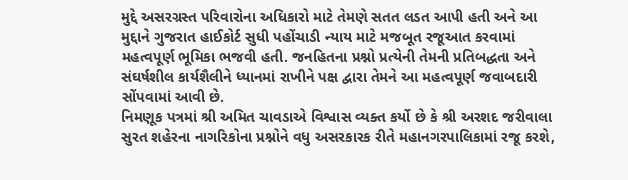મુદ્દે અસરગ્રસ્ત પરિવારોના અધિકારો માટે તેમણે સતત લડત આપી હતી અને આ મુદ્દાને ગુજરાત હાઈકોર્ટ સુધી પહોંચાડી ન્યાય માટે મજબૂત રજૂઆત કરવામાં મહત્વપૂર્ણ ભૂમિકા ભજવી હતી. જનહિતના પ્રશ્નો પ્રત્યેની તેમની પ્રતિબદ્ધતા અને સંઘર્ષશીલ કાર્યશૈલીને ધ્યાનમાં રાખીને પક્ષ દ્વારા તેમને આ મહત્વપૂર્ણ જવાબદારી સોંપવામાં આવી છે.
નિમણૂક પત્રમાં શ્રી અમિત ચાવડાએ વિશ્વાસ વ્યક્ત કર્યો છે કે શ્રી અરશદ જરીવાલા સુરત શહેરના નાગરિકોના પ્રશ્નોને વધુ અસરકારક રીતે મહાનગરપાલિકામાં રજૂ કરશે,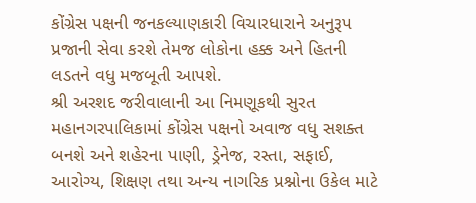કોંગ્રેસ પક્ષની જનકલ્યાણકારી વિચારધારાને અનુરૂપ પ્રજાની સેવા કરશે તેમજ લોકોના હક્ક અને હિતની લડતને વધુ મજબૂતી આપશે.
શ્રી અરશદ જરીવાલાની આ નિમણૂકથી સુરત મહાનગરપાલિકામાં કોંગ્રેસ પક્ષનો અવાજ વધુ સશક્ત બનશે અને શહેરના પાણી, ડ્રેનેજ, રસ્તા, સફાઈ, આરોગ્ય, શિક્ષણ તથા અન્ય નાગરિક પ્રશ્નોના ઉકેલ માટે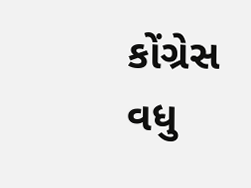કોંગ્રેસ વધુ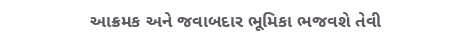આક્રમક અને જવાબદાર ભૂમિકા ભજવશે તેવી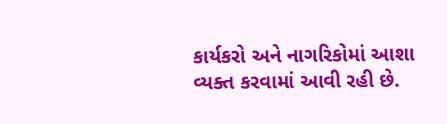કાર્યકરો અને નાગરિકોમાં આશા વ્યક્ત કરવામાં આવી રહી છે.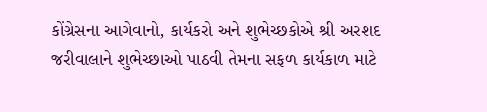કોંગ્રેસના આગેવાનો, કાર્યકરો અને શુભેચ્છકોએ શ્રી અરશદ જરીવાલાને શુભેચ્છાઓ પાઠવી તેમના સફળ કાર્યકાળ માટે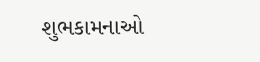શુભકામનાઓ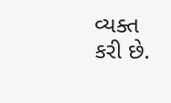વ્યક્ત કરી છે.